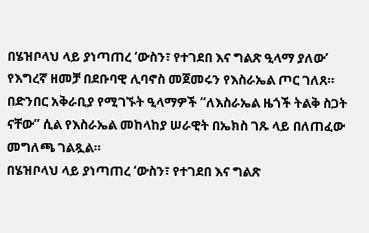በሄዝቦላህ ላይ ያነጣጠረ ‘ውስን፣ የተገደበ እና ግልጽ ዒላማ ያለው’ የእግረኛ ዘመቻ በደቡባዊ ሊባኖስ መጀመሩን የእስራኤል ጦር ገለጸ። በድንበር አቅራቢያ የሚገኙት ዒላማዎች “ለእስራኤል ዜጎች ትልቅ ስጋት ናቸው” ሲል የእስራኤል መከላከያ ሠራዊት በኤክስ ገጹ ላይ በለጠፈው መግለጫ ገልጿል።
በሄዝቦላህ ላይ ያነጣጠረ ‘ውስን፣ የተገደበ እና ግልጽ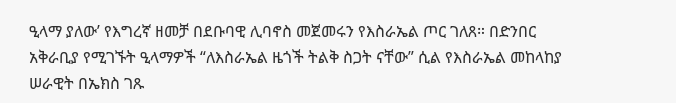ዒላማ ያለው’ የእግረኛ ዘመቻ በደቡባዊ ሊባኖስ መጀመሩን የእስራኤል ጦር ገለጸ። በድንበር አቅራቢያ የሚገኙት ዒላማዎች “ለእስራኤል ዜጎች ትልቅ ስጋት ናቸው” ሲል የእስራኤል መከላከያ ሠራዊት በኤክስ ገጹ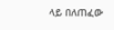ላይ በለጠፈው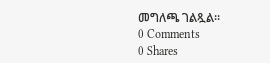መግለጫ ገልጿል።
0 Comments
0 Shares